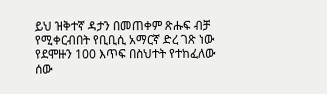ይህ ዝቅተኛ ዳታን በመጠቀም ጽሑፍ ብቻ የሚቀርብበት የቢቢሲ አማርኛ ድረ ገጽ ነው
የደሞዙን 100 እጥፍ በስህተት የተከፈለው ሰው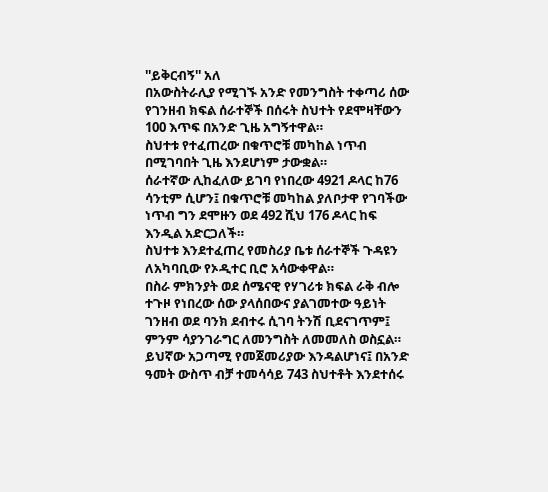''ይቅርብኝ'' አለ
በአውስትራሊያ የሚገኙ አንድ የመንግስት ተቀጣሪ ሰው የገንዘብ ክፍል ሰራተኞች በሰሩት ስህተት የደሞዛቸውን 100 እጥፍ በአንድ ጊዜ አግኝተዋል።
ስህተቱ የተፈጠረው በቁጥሮቹ መካከል ነጥብ በሚገባበት ጊዜ እንደሆነም ታውቋል።
ሰራተኛው ሊከፈለው ይገባ የነበረው 4921 ዶላር ከ76 ሳንቲም ሲሆን፤ በቁጥሮቹ መካከል ያለቦታዋ የገባችው ነጥብ ግን ደሞዙን ወደ 492 ሺህ 176 ዶላር ከፍ እንዲል አድርጋለች።
ስህተቱ እንደተፈጠረ የመስሪያ ቤቱ ሰራተኞች ጉዳዩን ለአካባቢው የኦዲተር ቢሮ አሳውቀዋል።
በስራ ምክንያት ወደ ሰሜናዊ የሃገሪቱ ክፍል ራቅ ብሎ ተጉዞ የነበረው ሰው ያላሰበውና ያልገመተው ዓይነት ገንዘብ ወደ ባንክ ደብተሩ ሲገባ ትንሽ ቢደናገጥም፤ ምንም ሳያንገራግር ለመንግስት ለመመለስ ወስኗል።
ይህኛው አጋጣሚ የመጀመሪያው እንዳልሆነና፤ በአንድ ዓመት ውስጥ ብቻ ተመሳሳይ 743 ስህተቶት እንደተሰሩ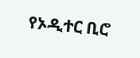የኦዲተር ቢሮ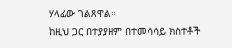ሃላፊው ገልጸዋል።
ከዚህ ጋር በተያያዘም በተመሳሳይ ክስተቶች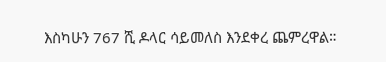እስካሁን 767 ሺ ዶላር ሳይመለስ እንደቀረ ጨምረዋል።